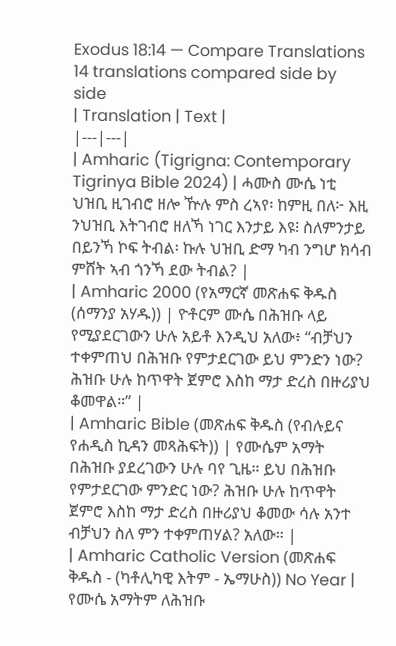Exodus 18:14 — Compare Translations
14 translations compared side by side
| Translation | Text |
|---|---|
| Amharic (Tigrigna: Contemporary Tigrinya Bible 2024) | ሓሙስ ሙሴ ነቲ ህዝቢ ዚገብሮ ዘሎ ዅሉ ምስ ረኣየ፡ ከምዚ በለ፦ እዚ ንህዝቢ እትገብሮ ዘለኻ ነገር እንታይ እዩ፧ ስለምንታይ በይንኻ ኮፍ ትብል፡ ኩሉ ህዝቢ ድማ ካብ ንግሆ ክሳብ ምሸት ኣብ ጎንኻ ደው ትብል? |
| Amharic 2000 (የአማርኛ መጽሐፍ ቅዱስ (ሰማንያ አሃዱ)) | ዮቶርም ሙሴ በሕዝቡ ላይ የሚያደርገውን ሁሉ አይቶ እንዲህ አለው፥ “ብቻህን ተቀምጠህ በሕዝቡ የምታደርገው ይህ ምንድን ነው? ሕዝቡ ሁሉ ከጥዋት ጀምሮ እስከ ማታ ድረስ በዙሪያህ ቆመዋል።” |
| Amharic Bible (መጽሐፍ ቅዱስ (የብሉይና የሐዲስ ኪዳን መጻሕፍት)) | የሙሴም አማት በሕዝቡ ያደረገውን ሁሉ ባየ ጊዜ። ይህ በሕዝቡ የምታደርገው ምንድር ነው? ሕዝቡ ሁሉ ከጥዋት ጀምሮ እስከ ማታ ድረስ በዙሪያህ ቆመው ሳሉ አንተ ብቻህን ስለ ምን ተቀምጠሃል? አለው። |
| Amharic Catholic Version (መጽሐፍ ቅዱስ - (ካቶሊካዊ እትም - ኤማሁስ)) No Year | የሙሴ አማትም ለሕዝቡ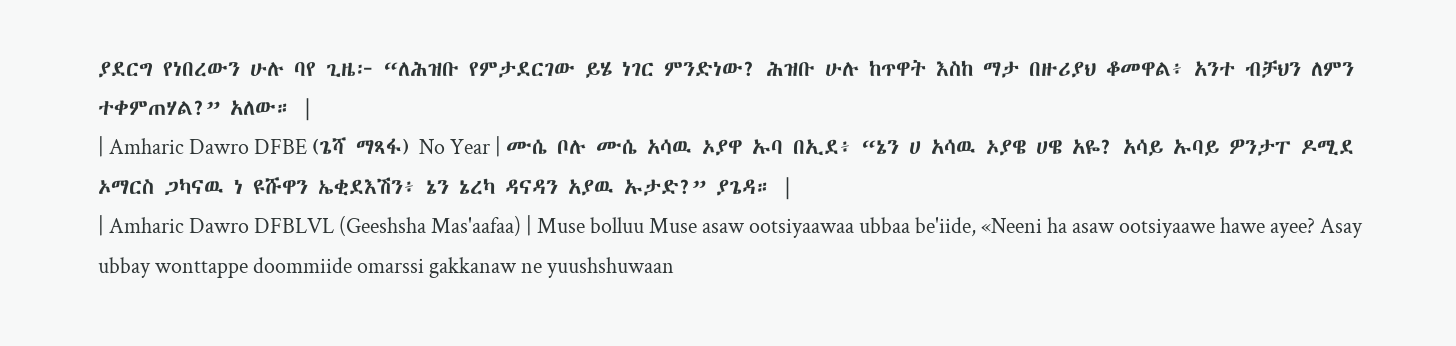ያደርግ የነበረውን ሁሉ ባየ ጊዜ፦ “ለሕዝቡ የምታደርገው ይሄ ነገር ምንድነው? ሕዝቡ ሁሉ ከጥዋት እስከ ማታ በዙሪያህ ቆመዋል፥ አንተ ብቻህን ለምን ተቀምጠሃል?” አለው። |
| Amharic Dawro DFBE (ጌሻ ማጻፋ) No Year | ሙሴ ቦሉ ሙሴ አሳዉ ኦያዋ ኡባ በኢደ፥ “ኔን ሀ አሳዉ ኦያዌ ሀዌ አዬ? አሳይ ኡባይ ዎንታፐ ዶሚደ ኦማርስ ጋካናዉ ነ ዩሹዋን ኤቂደእሽን፥ ኔን ኔረካ ዳናዳን አያዉ ኡታድ?” ያጌዳ። |
| Amharic Dawro DFBLVL (Geeshsha Mas'aafaa) | Muse bolluu Muse asaw ootsiyaawaa ubbaa be'iide, «Neeni ha asaw ootsiyaawe hawe ayee? Asay ubbay wonttappe doommiide omarssi gakkanaw ne yuushshuwaan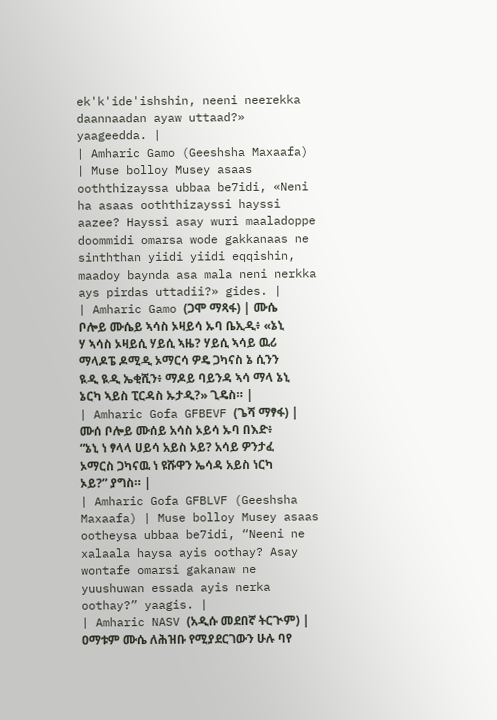ek'k'ide'ishshin, neeni neerekka daannaadan ayaw uttaad?» yaageedda. |
| Amharic Gamo (Geeshsha Maxaafa) | Muse bolloy Musey asaas ooththizayssa ubbaa be7idi, «Neni ha asaas ooththizayssi hayssi aazee? Hayssi asay wuri maaladoppe doommidi omarsa wode gakkanaas ne sinththan yiidi yiidi eqqishin, maadoy baynda asa mala neni nerkka ays pirdas uttadii?» gides. |
| Amharic Gamo (ጋሞ ማጻፋ) | ሙሴ ቦሎይ ሙሴይ ኣሳስ ኦዛይሳ ኡባ ቤኢዲ፥ «ኔኒ ሃ ኣሳስ ኦዛይሲ ሃይሲ ኣዜ? ሃይሲ ኣሳይ ዉሪ ማላዶፔ ዶሚዲ ኦማርሳ ዎዴ ጋካናስ ኔ ሲንን ዪዲ ዪዲ ኤቂሺን፥ ማዶይ ባይንዳ ኣሳ ማላ ኔኒ ኔርካ ኣይስ ፒርዳስ ኡታዲ?» ጊዴስ። |
| Amharic Gofa GFBEVF (ጌሻ ማፃፋ) | ሙሰ ቦሎይ ሙሰይ አሳስ ኦይሳ ኡባ በእድ፥ “ኔኒ ነ ፃላላ ሀይሳ አይስ ኦይ? አሳይ ዎንታፈ ኦማርስ ጋካናዉ ነ ዩሹዋን ኤሳዳ አይስ ነርካ ኦይ?” ያግስ። |
| Amharic Gofa GFBLVF (Geeshsha Maxaafa) | Muse bolloy Musey asaas ootheysa ubbaa be7idi, “Neeni ne xalaala haysa ayis oothay? Asay wontafe omarsi gakanaw ne yuushuwan essada ayis nerka oothay?” yaagis. |
| Amharic NASV (አዲሱ መደበኛ ትርጒም) | ዐማቱም ሙሴ ለሕዝቡ የሚያደርገውን ሁሉ ባየ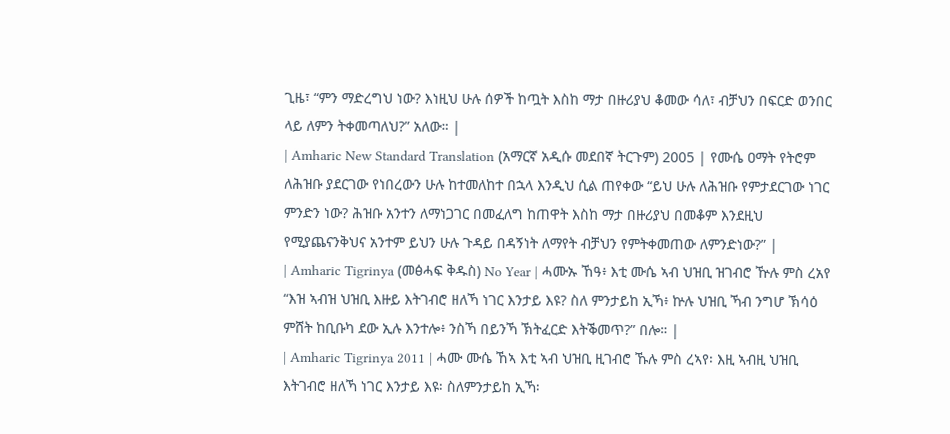ጊዜ፣ “ምን ማድረግህ ነው? እነዚህ ሁሉ ሰዎች ከጧት እስከ ማታ በዙሪያህ ቆመው ሳለ፣ ብቻህን በፍርድ ወንበር ላይ ለምን ትቀመጣለህ?” አለው። |
| Amharic New Standard Translation (አማርኛ አዲሱ መደበኛ ትርጉም) 2005 | የሙሴ ዐማት የትሮም ለሕዝቡ ያደርገው የነበረውን ሁሉ ከተመለከተ በኋላ እንዲህ ሲል ጠየቀው “ይህ ሁሉ ለሕዝቡ የምታደርገው ነገር ምንድን ነው? ሕዝቡ አንተን ለማነጋገር በመፈለግ ከጠዋት እስከ ማታ በዙሪያህ በመቆም እንደዚህ የሚያጨናንቅህና አንተም ይህን ሁሉ ጉዳይ በዳኝነት ለማየት ብቻህን የምትቀመጠው ለምንድነው?” |
| Amharic Tigrinya (መፅሓፍ ቅዱስ) No Year | ሓሙኡ ኸዓ፥ እቲ ሙሴ ኣብ ህዝቢ ዝገብሮ ዅሉ ምስ ረአየ “እዝ ኣብዝ ህዝቢ እዙይ እትገብሮ ዘለኻ ነገር እንታይ እዩ? ስለ ምንታይከ ኢኻ፥ ኵሉ ህዝቢ ኻብ ንግሆ ኽሳዕ ምሸት ከቢቡካ ደው ኢሉ እንተሎ፥ ንስኻ በይንኻ ኽትፈርድ እትቕመጥ?” በሎ። |
| Amharic Tigrinya 2011 | ሓሙ ሙሴ ኸኣ እቲ ኣብ ህዝቢ ዚገብሮ ኹሉ ምስ ረኣየ፡ እዚ ኣብዚ ህዝቢ እትገብሮ ዘለኻ ነገር እንታይ እዩ፡ ስለምንታይከ ኢኻ፡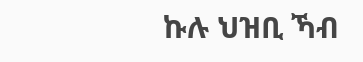ኩሉ ህዝቢ ኻብ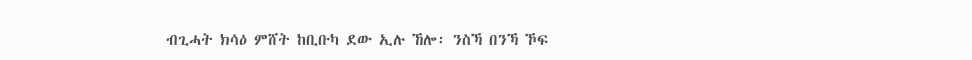ብጊሓት ክሳዕ ምሸት ከቢቡካ ደው ኢሉ ኸሎ፡ ንስኻ በንኻ ኾፍ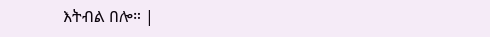እትብል በሎ። |